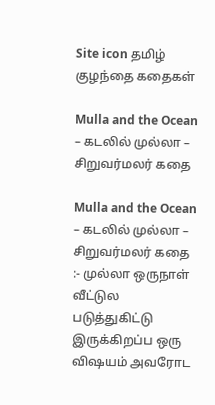Site icon தமிழ் குழந்தை கதைகள்

Mulla and the Ocean – கடலில் முல்லா – சிறுவர்மலர் கதை

Mulla and the Ocean – கடலில் முல்லா – சிறுவர்மலர் கதை :- முல்லா ஒருநாள் வீட்டுல படுத்துகிட்டு இருக்கிறப்ப ஒரு விஷயம் அவரோட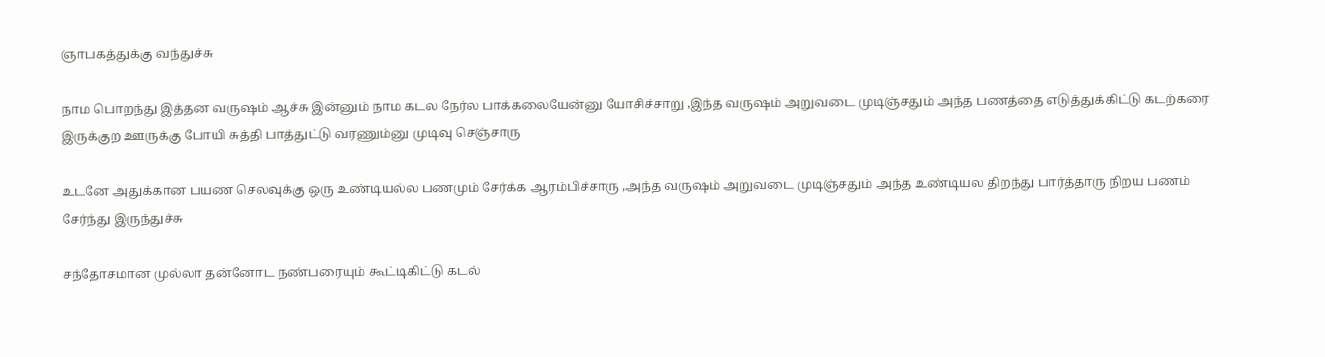ஞாபகத்துக்கு வந்துச்சு

நாம பொறந்து இத்தன வருஷம் ஆச்சு இன்னும் நாம கடல நேர்ல பாக்கலையேன்னு யோசிச்சாறு ,இந்த வருஷம் அறுவடை முடிஞ்சதும் அந்த பணத்தை எடுத்துக்கிட்டு கடற்கரை இருக்குற ஊருக்கு போயி சுத்தி பாத்துட்டு வரணும்னு முடிவு செஞ்சாரு

உடனே அதுக்கான பயண செலவுக்கு ஒரு உண்டியல்ல பணமும் சேர்க்க ஆரம்பிச்சாரு ,அந்த வருஷம் அறுவடை முடிஞ்சதும் அந்த உண்டியல திறந்து பார்த்தாரு நிறய பணம் சேர்ந்து இருந்துச்சு

சந்தோசமான முல்லா தன்னோட நண்பரையும் கூட்டிகிட்டு கடல்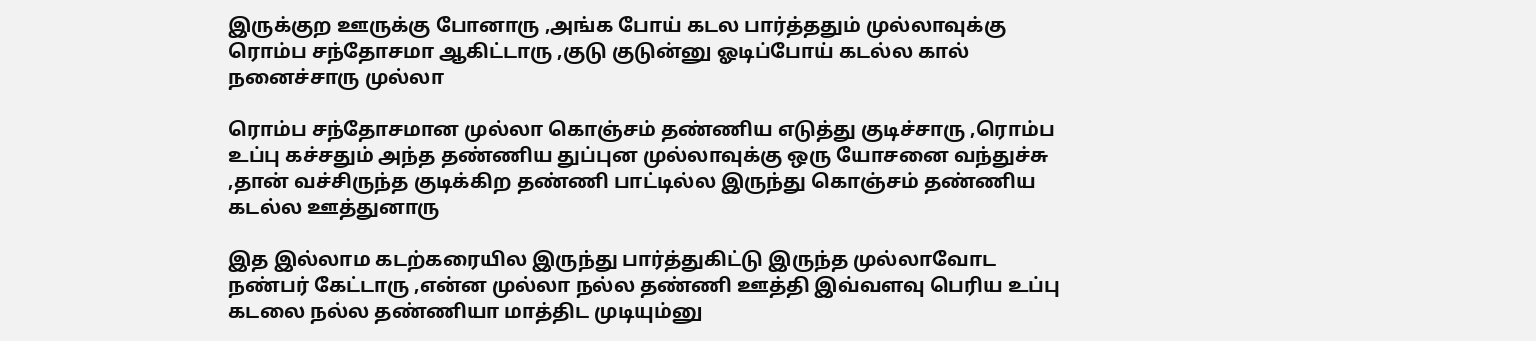இருக்குற ஊருக்கு போனாரு ,அங்க போய் கடல பார்த்ததும் முல்லாவுக்கு ரொம்ப சந்தோசமா ஆகிட்டாரு ,குடு குடுன்னு ஓடிப்போய் கடல்ல கால் நனைச்சாரு முல்லா

ரொம்ப சந்தோசமான முல்லா கொஞ்சம் தண்ணிய எடுத்து குடிச்சாரு ,ரொம்ப உப்பு கச்சதும் அந்த தண்ணிய துப்புன முல்லாவுக்கு ஒரு யோசனை வந்துச்சு ,தான் வச்சிருந்த குடிக்கிற தண்ணி பாட்டில்ல இருந்து கொஞ்சம் தண்ணிய கடல்ல ஊத்துனாரு

இத இல்லாம கடற்கரையில இருந்து பார்த்துகிட்டு இருந்த முல்லாவோட நண்பர் கேட்டாரு ,என்ன முல்லா நல்ல தண்ணி ஊத்தி இவ்வளவு பெரிய உப்பு கடலை நல்ல தண்ணியா மாத்திட முடியும்னு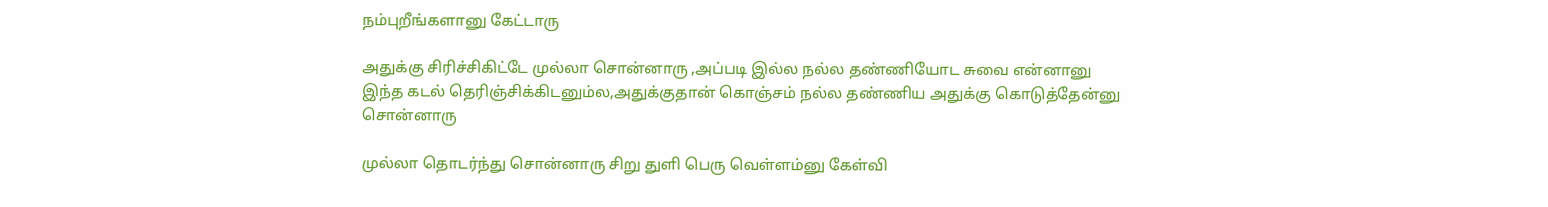நம்புறீங்களானு கேட்டாரு

அதுக்கு சிரிச்சிகிட்டே முல்லா சொன்னாரு ,அப்படி இல்ல நல்ல தண்ணியோட சுவை என்னானு இந்த கடல் தெரிஞ்சிக்கிடனும்ல,அதுக்குதான் கொஞ்சம் நல்ல தண்ணிய அதுக்கு கொடுத்தேன்னு சொன்னாரு

முல்லா தொடர்ந்து சொன்னாரு சிறு துளி பெரு வெள்ளம்னு கேள்வி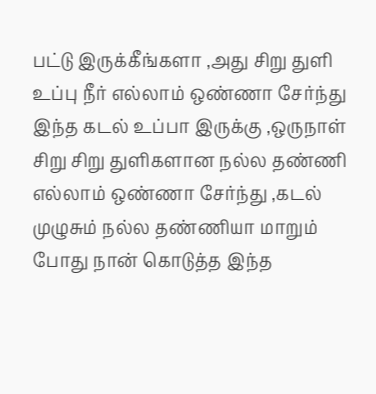பட்டு இருக்கீங்களா ,அது சிறு துளி உப்பு நீர் எல்லாம் ஒண்ணா சேர்ந்து இந்த கடல் உப்பா இருக்கு ,ஒருநாள் சிறு சிறு துளிகளான நல்ல தண்ணி எல்லாம் ஒண்ணா சேர்ந்து ,கடல் முழுசும் நல்ல தண்ணியா மாறும் போது நான் கொடுத்த இந்த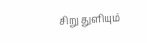சிறு துளியும்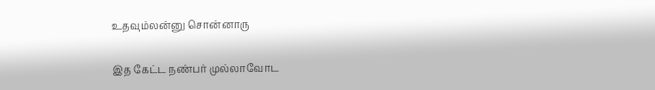உதவும்லன்னு சொன்னாரு

இத கேட்ட நண்பர் முல்லாவோட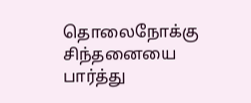தொலைநோக்கு சிந்தனையை பார்த்து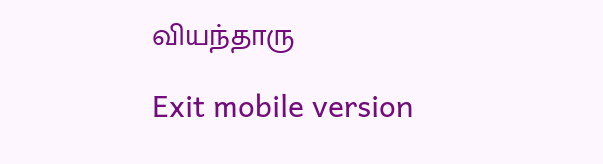வியந்தாரு

Exit mobile version